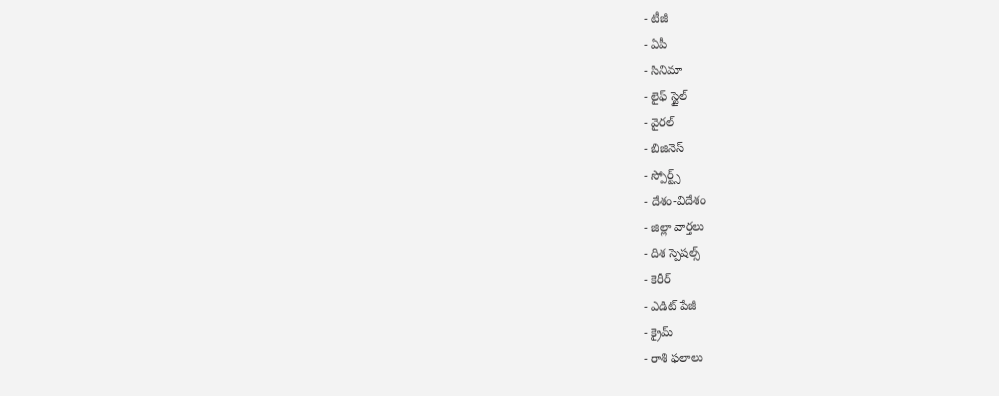- టీజీ
- ఏపీ
- సినిమా
- లైఫ్ స్టైల్
- వైరల్
- బిజినెస్
- స్పోర్ట్స్
- దేశం-విదేశం
- జిల్లా వార్తలు
- దిశ స్పెషల్స్
- కెరీర్
- ఎడిట్ పేజీ
- క్రైమ్
- రాశి ఫలాలు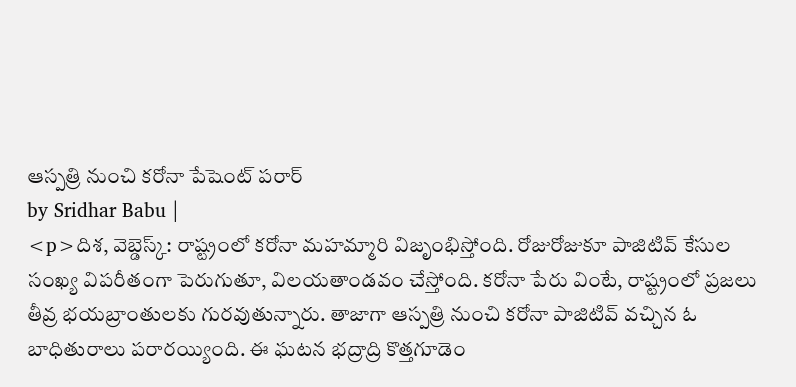ఆస్పత్రి నుంచి కరోనా పేషెంట్ పరార్
by Sridhar Babu |
<p>దిశ, వెబ్డెస్క్: రాష్ట్రంలో కరోనా మహమ్మారి విజృంభిస్తోంది. రోజురోజుకూ పాజిటివ్ కేసుల సంఖ్య విపరీతంగా పెరుగుతూ, విలయతాండవం చేస్తోంది. కరోనా పేరు వింటే, రాష్ట్రంలో ప్రజలు తీవ్ర భయబ్రాంతులకు గురవుతున్నారు. తాజాగా ఆస్పత్రి నుంచి కరోనా పాజిటివ్ వచ్చిన ఓ బాధితురాలు పరారయ్యింది. ఈ ఘటన భద్రాద్రి కొత్తగూడెం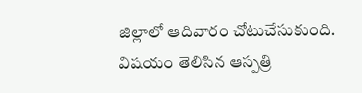జిల్లాలో ఆదివారం చోటుచేసుకుంది. విషయం తెలిసిన ఆస్పత్రి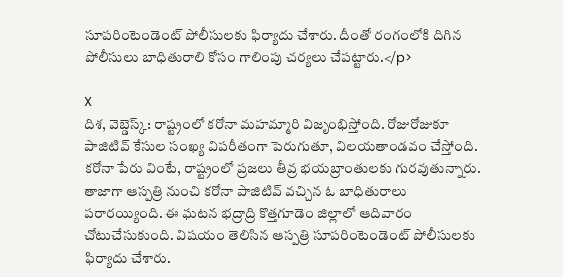సూపరింటెండెంట్ పోలీసులకు ఫిర్యాదు చేశారు. దీంతో రంగంలోకి దిగిన పోలీసులు బాధితురాలి కోసం గాలింపు చర్యలు చేపట్టారు.</p>

X
దిశ, వెబ్డెస్క్: రాష్ట్రంలో కరోనా మహమ్మారి విజృంభిస్తోంది. రోజురోజుకూ పాజిటివ్ కేసుల సంఖ్య విపరీతంగా పెరుగుతూ, విలయతాండవం చేస్తోంది. కరోనా పేరు వింటే, రాష్ట్రంలో ప్రజలు తీవ్ర భయబ్రాంతులకు గురవుతున్నారు. తాజాగా ఆస్పత్రి నుంచి కరోనా పాజిటివ్ వచ్చిన ఓ బాధితురాలు పరారయ్యింది. ఈ ఘటన భద్రాద్రి కొత్తగూడెం జిల్లాలో ఆదివారం చోటుచేసుకుంది. విషయం తెలిసిన ఆస్పత్రి సూపరింటెండెంట్ పోలీసులకు ఫిర్యాదు చేశారు.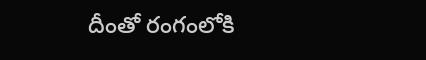దీంతో రంగంలోకి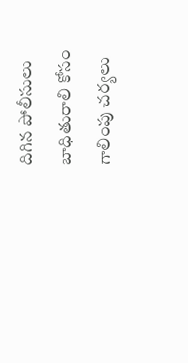దిగిన పోలీసులు బాధితురాలి కోసం గాలింపు చర్యలు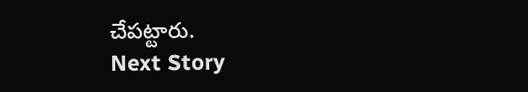చేపట్టారు.
Next Story